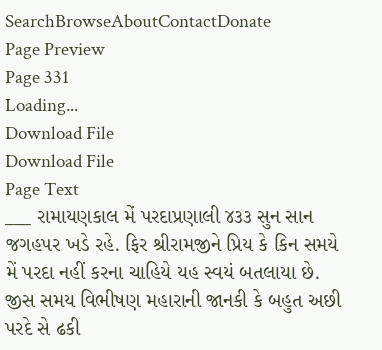SearchBrowseAboutContactDonate
Page Preview
Page 331
Loading...
Download File
Download File
Page Text
___ રામાયણકાલ મેં પરદાપ્રણાલી ૪૩૩ સુન સાન જગહપર ખડે રહે. ફિર શ્રીરામજીને પ્રિય કે કિન સમયે મેં પરદા નહીં કરના ચાહિયે યહ સ્વયં બતલાયા છે. જીસ સમય વિભીષણ મહારાની જાનકી કે બહુત અછી પરદે સે ઢકી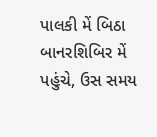પાલકી મેં બિઠા બાનરશિબિર મેં પહુંચે, ઉસ સમય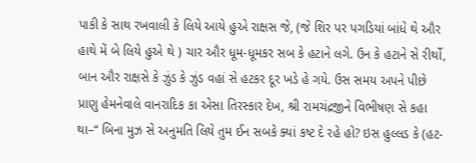પાકી કે સાથ રખવાલી કે લિયે આયે હુએ રાક્ષસ જે, (જે શિર પર પગડિયાં બાંધે થે ઔર હાથે મેં બે લિયે હુએ થે ) ચાર ઔર ધૂમ-ધૂમકર સબ કે હટાને લગે. ઉન કે હટાને સે રીર્થો, બાન ઔર રાક્ષસે કે ઝુંડ કે ઝુંડ વહાં સે હટકર દૂર ખડે હે ગયે. ઉસ સમય અપને પીછે પ્રાણુ હેમનેવાલે વાનરાદિક કા એસા તિરસ્કાર દેખ, શ્રી રામચંદ્રજીને વિભીષણ સે કહા થા–“ બિના મુઝ સે અનુમતિ લિયે તુમ ઈન સબકે ક્યાં કષ્ટ દે રહે હો? ઇસ હુલ્લડ કે (હટ-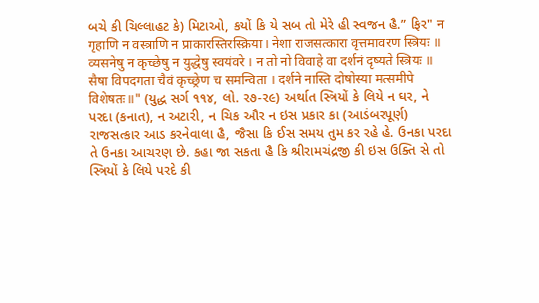બચે કી ચિલ્લાહટ કે) મિટાઓ, કયોં કિ યે સબ તો મેરે હી સ્વજન હૈ.” ફિર" न गृहाणि न वस्त्राणि न प्राकारस्तिरस्क्रिया। नेशा राजसत्कारा वृत्तमावरण स्त्रियः ॥ व्यसनेषु न कृच्छेषु न युद्धेषु स्वयंवरे । न तो नो विवाहे वा दर्शनं दृष्यते स्त्रियः ॥ सैषा विपदगता चैवं कृच्छ्रेण च समन्विता । दर्शने नास्ति दोषोस्या मत्समीपे विशेषतः॥" (યુદ્ધ સર્ગ ૧૧૪, લો. ર૭-ર૯) અર્થાત સ્ત્રિયોં કે લિયે ન ઘર, ને પરદા (કનાત), ન અટારી, ન ચિક ઔર ન ઇસ પ્રકાર કા (આડંબરપૂર્ણ) રાજસત્કાર આડ કરનેવાલા હૈ, જૈસા કિ ઈસ સમય તુમ કર રહે હે. ઉનકા પરદા તે ઉનકા આચરણ છે. કહા જા સકતા હૈ કિ શ્રીરામચંદ્રજી કી ઇસ ઉક્તિ સે તો સ્ત્રિયોં કે લિયે પરદે કી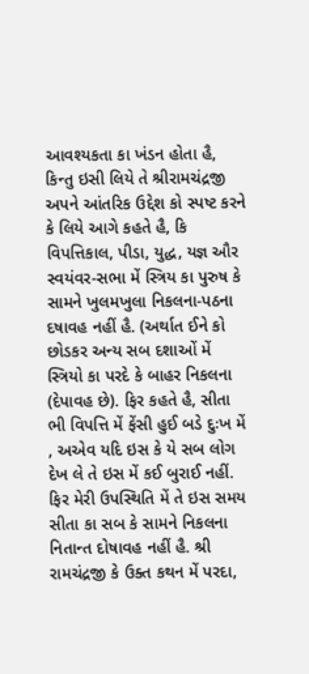આવશ્યકતા કા ખંડન હોતા હૈ, કિન્તુ ઇસી લિયે તે શ્રીરામચંદ્રજી અપને આંતરિક ઉદ્દેશ કો સ્પષ્ટ કરને કે લિયે આગે કહતે હૈ, કિ વિપત્તિકાલ, પીડા, યુદ્ધ, યજ્ઞ ઔર સ્વયંવર-સભા મેં સ્ત્રિય કા પુરુષ કે સામને ખુલમખુલા નિકલના-પઠના દષાવહ નહીં હૈ. (અર્થાત ઈને કો છોડકર અન્ય સબ દશાઓં મેં સ્ત્રિયો કા પરદે કે બાહર નિકલના (દેપાવહ છે). ફિર કહતે હૈ, સીતા ભી વિપત્તિ મેં ફેંસી હુઈ બડે દુઃખ મેં , અએવ યદિ ઇસ કે યે સબ લોગ દેખ લે તે ઇસ મેં કઈ બુરાઈ નહીં. ફિર મેરી ઉપસ્થિતિ મેં તે ઇસ સમય સીતા કા સબ કે સામને નિકલના નિતાન્ત દોષાવહ નહીં હૈ. શ્રી રામચંદ્રજી કે ઉક્ત કથન મેં પરદા,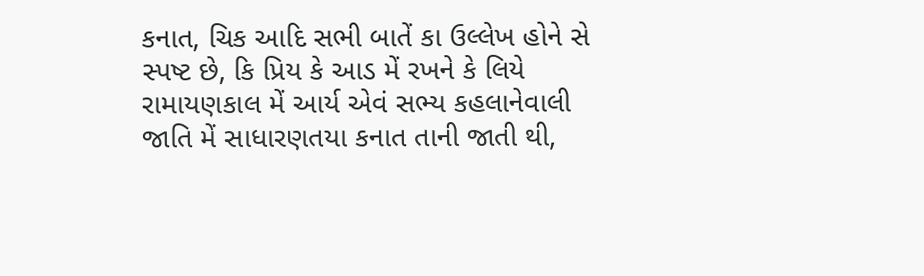કનાત, ચિક આદિ સભી બાતેં કા ઉલ્લેખ હોને સે સ્પષ્ટ છે, કિ પ્રિય કે આડ મેં રખને કે લિયે રામાયણકાલ મેં આર્ય એવં સભ્ય કહલાનેવાલી જાતિ મેં સાધારણતયા કનાત તાની જાતી થી,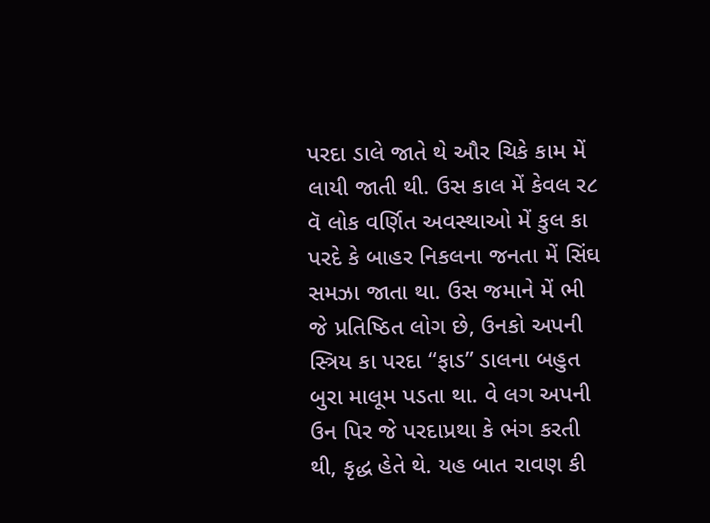પરદા ડાલે જાતે થે ઔર ચિકે કામ મેં લાયી જાતી થી. ઉસ કાલ મેં કેવલ ર૮ વૅ લોક વર્ણિત અવસ્થાઓ મેં કુલ કા પરદે કે બાહર નિકલના જનતા મેં સિંઘ સમઝા જાતા થા. ઉસ જમાને મેં ભી જે પ્રતિષ્ઠિત લોગ છે, ઉનકો અપની સ્ત્રિય કા પરદા “ફાડ” ડાલના બહુત બુરા માલૂમ પડતા થા. વે લગ અપની ઉન પિર જે પરદાપ્રથા કે ભંગ કરતી થી, કૃદ્ધ હેતે થે. યહ બાત રાવણ કી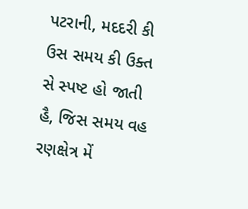પટરાની, મદદરી કી ઉસ સમય કી ઉક્ત સે સ્પષ્ટ હો જાતી હૈ, જિસ સમય વહ રણક્ષેત્ર મેં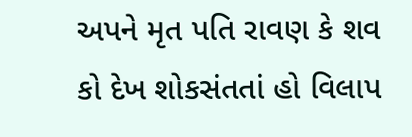અપને મૃત પતિ રાવણ કે શવ કો દેખ શોકસંતતાં હો વિલાપ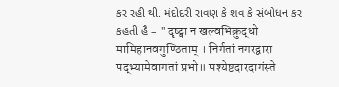કર રહી થી. મંદોદરી રાવણ કે શવ કે સંબોધન કર કહતી હૈ – " दृष्ट्वा न खल्वभिक्रुद्धो मामिहानवगुण्ठिताम् । निर्गतां नगरद्वारा पद्भ्यामेवागतां प्रभो॥ पश्येष्टदारदागंस्ते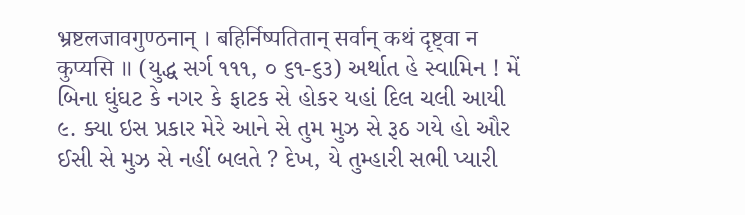भ्रष्टलजावगुण्ठनान् । बहिर्निष्पतितान् सर्वान् कथं दृष्ट्वा न कुप्यसि ॥ (યુદ્ધ સર્ગ ૧૧૧, ૦ ૬૧-૬૩) અર્થાત હે સ્વામિન ! મેં બિના ઘુંઘટ કે નગર કે ફાટક સે હોકર યહાં દિલ ચલી આયી ૯. ક્યા ઇસ પ્રકાર મેરે આને સે તુમ મુઝ સે રૂઠ ગયે હો ઔર ઈસી સે મુઝ સે નહીં બલતે ? દેખ, યે તુમ્હારી સભી પ્યારી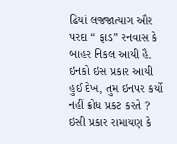ઢિયાં લજજાત્યાગ ઔર પરદા “ ફાડ” રનવાસ કે બાહર નિકલ આયી હૈ. ઇનકો ઇસ પ્રકાર આયી હુઈ દેખ, તુમ ઇનપર કર્યો નહીં ક્રોધ પ્રકટ કરતે ? ઇસી પ્રકાર રામાયણ કે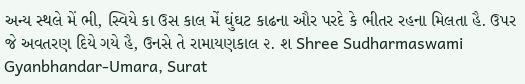અન્ય સ્થલે મેં ભી, સ્વિયે કા ઉસ કાલ મેં ઘુંઘટ કાઢના ઔર પરદે કે ભીતર રહના મિલતા હૈ. ઉપર જે અવતરણ દિયે ગયે હૈ, ઉનસે તે રામાયણકાલ ૨. શ Shree Sudharmaswami Gyanbhandar-Umara, Surat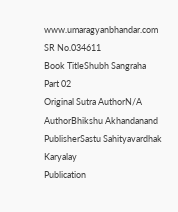www.umaragyanbhandar.com
SR No.034611
Book TitleShubh Sangraha Part 02
Original Sutra AuthorN/A
AuthorBhikshu Akhandanand
PublisherSastu Sahityavardhak Karyalay
Publication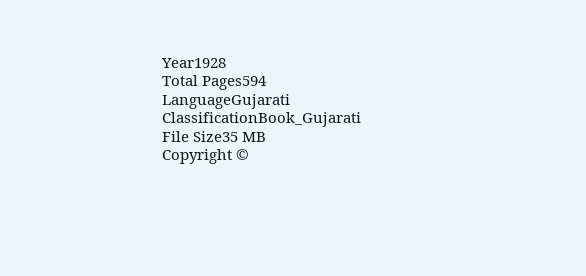Year1928
Total Pages594
LanguageGujarati
ClassificationBook_Gujarati
File Size35 MB
Copyright ©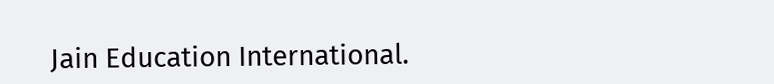Jain Education International.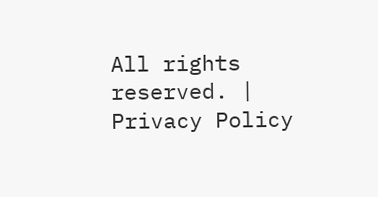All rights reserved. | Privacy Policy